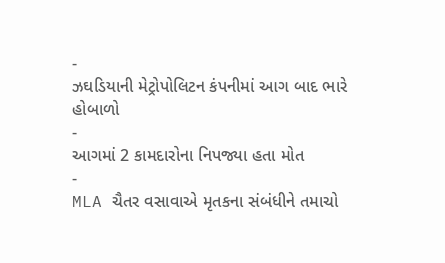-
ઝઘડિયાની મેટ્રોપોલિટન કંપનીમાં આગ બાદ ભારે હોબાળો
-
આગમાં 2 કામદારોના નિપજ્યા હતા મોત
-
MLA ચૈતર વસાવાએ મૃતકના સંબંધીને તમાચો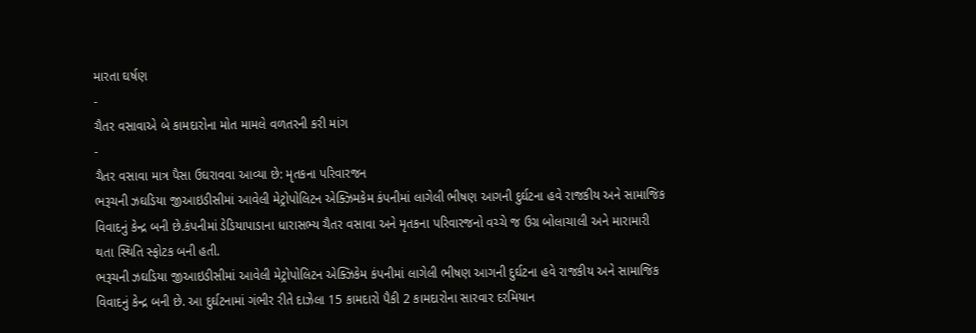મારતા ઘર્ષણ
-
ચૈતર વસાવાએ બે કામદારોના મોત મામલે વળતરની કરી માંગ
-
ચૈતર વસાવા માત્ર પૈસા ઉઘરાવવા આવ્યા છે: મૃતકના પરિવારજન
ભરૂચની ઝઘડિયા જીઆઇડીસીમાં આવેલી મેટ્રોપોલિટન એક્ઝિમકેમ કંપનીમાં લાગેલી ભીષણ આગની દુર્ઘટના હવે રાજકીય અને સામાજિક વિવાદનું કેન્દ્ર બની છે.કંપનીમાં ડેડિયાપાડાના ધારાસભ્ય ચૈતર વસાવા અને મૃતકના પરિવારજનો વચ્ચે જ ઉગ્ર બોલાચાલી અને મારામારી થતા સ્થિતિ સ્ફોટક બની હતી.
ભરૂચની ઝઘડિયા જીઆઇડીસીમાં આવેલી મેટ્રોપોલિટન એક્ઝિકેમ કંપનીમાં લાગેલી ભીષણ આગની દુર્ઘટના હવે રાજકીય અને સામાજિક વિવાદનું કેન્દ્ર બની છે. આ દુર્ઘટનામાં ગંભીર રીતે દાઝેલા 15 કામદારો પૈકી 2 કામદારોના સારવાર દરમિયાન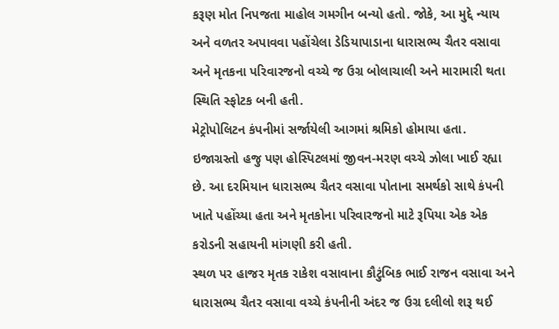કરૂણ મોત નિપજતા માહોલ ગમગીન બન્યો હતો. જોકે, આ મુદ્દે ન્યાય અને વળતર અપાવવા પહોંચેલા ડેડિયાપાડાના ધારાસભ્ય ચૈતર વસાવા અને મૃતકના પરિવારજનો વચ્ચે જ ઉગ્ર બોલાચાલી અને મારામારી થતા સ્થિતિ સ્ફોટક બની હતી.
મેટ્રોપોલિટન કંપનીમાં સર્જાયેલી આગમાં શ્રમિકો હોમાયા હતા. ઇજાગ્રસ્તો હજુ પણ હોસ્પિટલમાં જીવન-મરણ વચ્ચે ઝોલા ખાઈ રહ્યા છે. આ દરમિયાન ધારાસભ્ય ચૈતર વસાવા પોતાના સમર્થકો સાથે કંપની ખાતે પહોંચ્યા હતા અને મૃતકોના પરિવારજનો માટે રૂપિયા એક એક કરોડની સહાયની માંગણી કરી હતી.
સ્થળ પર હાજર મૃતક રાકેશ વસાવાના કૌટુંબિક ભાઈ રાજન વસાવા અને ધારાસભ્ય ચૈતર વસાવા વચ્ચે કંપનીની અંદર જ ઉગ્ર દલીલો શરૂ થઈ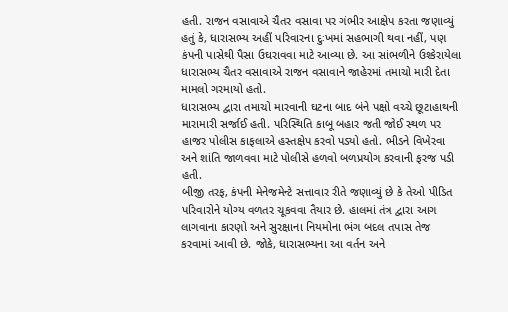હતી. રાજન વસાવાએ ચૈતર વસાવા પર ગંભીર આક્ષેપ કરતા જણાવ્યું હતું કે, ધારાસભ્ય અહીં પરિવારના દુઃખમાં સહભાગી થવા નહીં, પણ કંપની પાસેથી પૈસા ઉઘરાવવા માટે આવ્યા છે. આ સાંભળીને ઉશ્કેરાયેલા ધારાસભ્ય ચૈતર વસાવાએ રાજન વસાવાને જાહેરમાં તમાચો મારી દેતા મામલો ગરમાયો હતો.
ધારાસભ્ય દ્વારા તમાચો મારવાની ઘટના બાદ બંને પક્ષો વચ્ચે છૂટાહાથની મારામારી સર્જાઈ હતી. પરિસ્થિતિ કાબૂ બહાર જતી જોઈ સ્થળ પર હાજર પોલીસ કાફલાએ હસ્તક્ષેપ કરવો પડ્યો હતો. ભીડને વિખેરવા અને શાંતિ જાળવવા માટે પોલીસે હળવો બળપ્રયોગ કરવાની ફરજ પડી હતી.
બીજી તરફ, કંપની મેનેજમેન્ટે સત્તાવાર રીતે જણાવ્યું છે કે તેઓ પીડિત પરિવારોને યોગ્ય વળતર ચૂકવવા તૈયાર છે. હાલમાં તંત્ર દ્વારા આગ લાગવાના કારણો અને સુરક્ષાના નિયમોના ભંગ બદલ તપાસ તેજ કરવામાં આવી છે. જોકે, ધારાસભ્યના આ વર્તન અને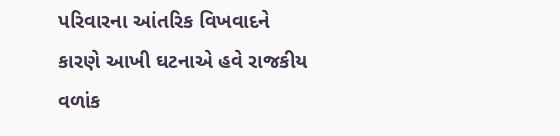પરિવારના આંતરિક વિખવાદને કારણે આખી ઘટનાએ હવે રાજકીય વળાંક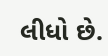લીધો છે.